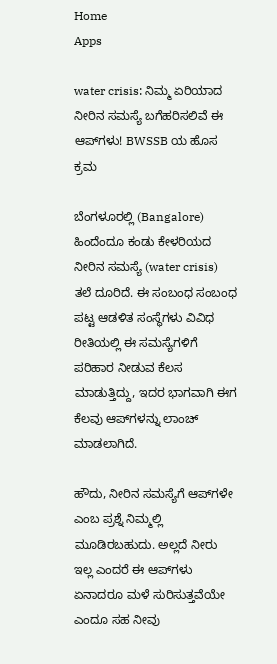Home
Apps

water crisis: ನಿಮ್ಮ ಏರಿಯಾದ ನೀರಿನ ಸಮಸ್ಯೆ ಬಗೆಹರಿಸಲಿವೆ ಈ ಆಪ್‌ಗಳು! BWSSB ಯ ಹೊಸ ಕ್ರಮ

ಬೆಂಗಳೂರಲ್ಲಿ (Bangalore) ಹಿಂದೆಂದೂ ಕಂಡು ಕೇಳರಿಯದ ನೀರಿನ ಸಮಸ್ಯೆ (water crisis) ತಲೆ ದೂರಿದೆ. ಈ ಸಂಬಂಧ ಸಂಬಂಧ ಪಟ್ಟ ಆಡಳಿತ ಸಂಸ್ಥೆಗಳು ವಿವಿಧ ರೀತಿಯಲ್ಲಿ ಈ ಸಮಸ್ಯೆಗಳಿಗೆ ಪರಿಹಾರ ನೀಡುವ ಕೆಲಸ ಮಾಡುತ್ತಿದ್ದು, ಇದರ ಭಾಗವಾಗಿ ಈಗ ಕೆಲವು ಆಪ್‌ಗಳನ್ನು ಲಾಂಚ್ ಮಾಡಲಾಗಿದೆ.

ಹೌದು, ನೀರಿನ ಸಮಸ್ಯೆಗೆ ಆಪ್‌ಗಳೇ ಎಂಬ ಪ್ರಶ್ನೆ ನಿಮ್ಮಲ್ಲಿ ಮೂಡಿರಬಹುದು. ಅಲ್ಲದೆ ನೀರು ಇಲ್ಲ ಎಂದರೆ ಈ ಆಪ್‌ಗಳು ಏನಾದರೂ ಮಳೆ ಸುರಿಸುತ್ತವೆಯೇ ಎಂದೂ ಸಹ ನೀವು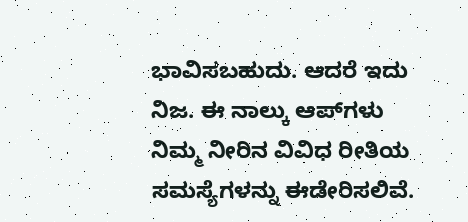ಭಾವಿಸಬಹುದು. ಆದರೆ ಇದು ನಿಜ. ಈ ನಾಲ್ಕು ಆಪ್‌ಗಳು ನಿಮ್ಮ ನೀರಿನ ವಿವಿಧ ರೀತಿಯ ಸಮಸ್ಯೆಗಳನ್ನು ಈಡೇರಿಸಲಿವೆ.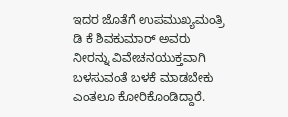ಇದರ ಜೊತೆಗೆ ಉಪಮುಖ್ಯಮಂತ್ರಿ ಡಿ ಕೆ ಶಿವಕುಮಾರ್ ಅವರು ನೀರನ್ನು ವಿವೇಚನಯುಕ್ತವಾಗಿ ಬಳಸುವಂತೆ ಬಳಕೆ ಮಾಡಬೇಕು ಎಂತಲೂ ಕೋರಿಕೊಂಡಿದ್ದಾರೆ.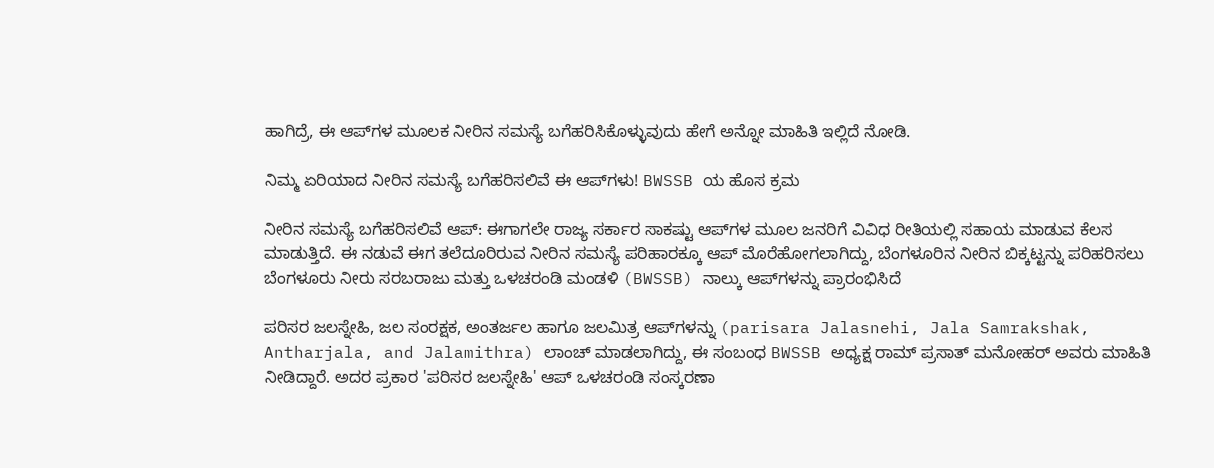ಹಾಗಿದ್ರೆ, ಈ ಆಪ್‌ಗಳ ಮೂಲಕ ನೀರಿನ ಸಮಸ್ಯೆ ಬಗೆಹರಿಸಿಕೊಳ್ಳುವುದು ಹೇಗೆ ಅನ್ನೋ ಮಾಹಿತಿ ಇಲ್ಲಿದೆ ನೋಡಿ.

ನಿಮ್ಮ ಏರಿಯಾದ ನೀರಿನ ಸಮಸ್ಯೆ ಬಗೆಹರಿಸಲಿವೆ ಈ ಆಪ್‌ಗಳು! BWSSB ಯ ಹೊಸ ಕ್ರಮ

ನೀರಿನ ಸಮಸ್ಯೆ ಬಗೆಹರಿಸಲಿವೆ ಆಪ್‌: ಈಗಾಗಲೇ ರಾಜ್ಯ ಸರ್ಕಾರ ಸಾಕಷ್ಟು ಆಪ್‌ಗಳ ಮೂಲ ಜನರಿಗೆ ವಿವಿಧ ರೀತಿಯಲ್ಲಿ ಸಹಾಯ ಮಾಡುವ ಕೆಲಸ ಮಾಡುತ್ತಿದೆ. ಈ ನಡುವೆ ಈಗ ತಲೆದೂರಿರುವ ನೀರಿನ ಸಮಸ್ಯೆ ಪರಿಹಾರಕ್ಕೂ ಆಪ್‌ ಮೊರೆಹೋಗಲಾಗಿದ್ದು, ಬೆಂಗಳೂರಿನ ನೀರಿನ ಬಿಕ್ಕಟ್ಟನ್ನು ಪರಿಹರಿಸಲು ಬೆಂಗಳೂರು ನೀರು ಸರಬರಾಜು ಮತ್ತು ಒಳಚರಂಡಿ ಮಂಡಳಿ (BWSSB) ನಾಲ್ಕು ಆಪ್‌ಗಳನ್ನು ಪ್ರಾರಂಭಿಸಿದೆ

ಪರಿಸರ ಜಲಸ್ನೇಹಿ, ಜಲ ಸಂರಕ್ಷಕ, ಅಂತರ್ಜಲ ಹಾಗೂ ಜಲಮಿತ್ರ ಆಪ್‌ಗಳನ್ನು (parisara Jalasnehi, Jala Samrakshak, Antharjala, and Jalamithra) ಲಾಂಚ್‌ ಮಾಡಲಾಗಿದ್ದು, ಈ ಸಂಬಂಧ BWSSB ಅಧ್ಯಕ್ಷ ರಾಮ್ ಪ್ರಸಾತ್ ಮನೋಹರ್ ಅವರು ಮಾಹಿತಿ ನೀಡಿದ್ದಾರೆ. ಅದರ ಪ್ರಕಾರ 'ಪರಿಸರ ಜಲಸ್ನೇಹಿ' ಆಪ್‌ ಒಳಚರಂಡಿ ಸಂಸ್ಕರಣಾ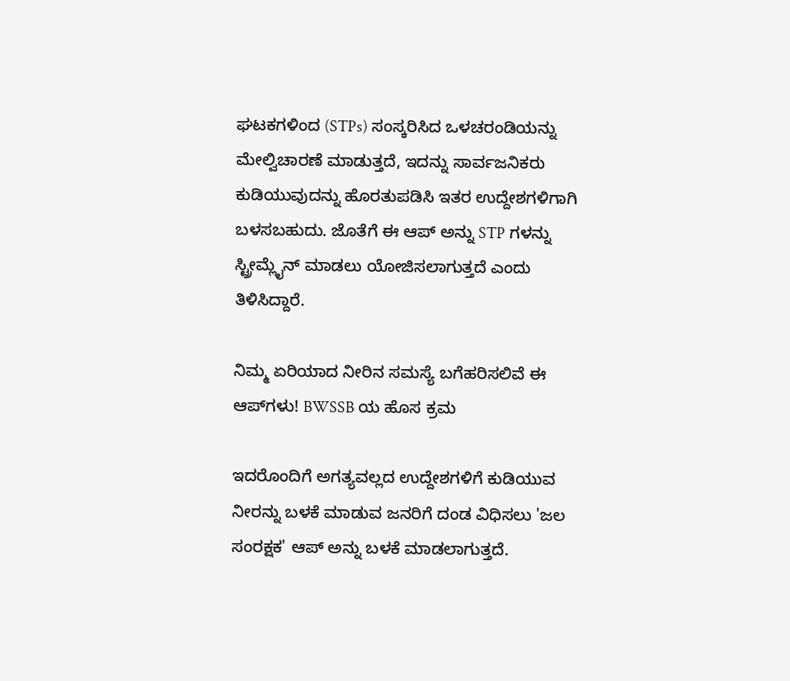ಘಟಕಗಳಿಂದ (STPs) ಸಂಸ್ಕರಿಸಿದ ಒಳಚರಂಡಿಯನ್ನು ಮೇಲ್ವಿಚಾರಣೆ ಮಾಡುತ್ತದೆ, ಇದನ್ನು ಸಾರ್ವಜನಿಕರು ಕುಡಿಯುವುದನ್ನು ಹೊರತುಪಡಿಸಿ ಇತರ ಉದ್ದೇಶಗಳಿಗಾಗಿ ಬಳಸಬಹುದು. ಜೊತೆಗೆ ಈ ಆಪ್‌ ಅನ್ನು STP ಗಳನ್ನು ಸ್ಟ್ರೀಮ್ಲೈನ್ ಮಾಡಲು ಯೋಜಿಸಲಾಗುತ್ತದೆ ಎಂದು ತಿಳಿಸಿದ್ದಾರೆ.

ನಿಮ್ಮ ಏರಿಯಾದ ನೀರಿನ ಸಮಸ್ಯೆ ಬಗೆಹರಿಸಲಿವೆ ಈ ಆಪ್‌ಗಳು! BWSSB ಯ ಹೊಸ ಕ್ರಮ

ಇದರೊಂದಿಗೆ ಅಗತ್ಯವಲ್ಲದ ಉದ್ದೇಶಗಳಿಗೆ ಕುಡಿಯುವ ನೀರನ್ನು ಬಳಕೆ ಮಾಡುವ ಜನರಿಗೆ ದಂಡ ವಿಧಿಸಲು 'ಜಲ ಸಂರಕ್ಷಕ' ಆಪ್‌ ಅನ್ನು ಬಳಕೆ ಮಾಡಲಾಗುತ್ತದೆ.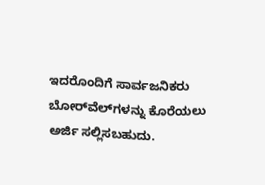ಇದರೊಂದಿಗೆ ಸಾರ್ವಜನಿಕರು ಬೋರ್‌ವೆಲ್‌ಗಳನ್ನು ಕೊರೆಯಲು ಅರ್ಜಿ ಸಲ್ಲಿಸಬಹುದು.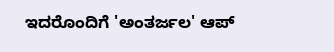ಇದರೊಂದಿಗೆ 'ಅಂತರ್ಜಲ' ಆಪ್‌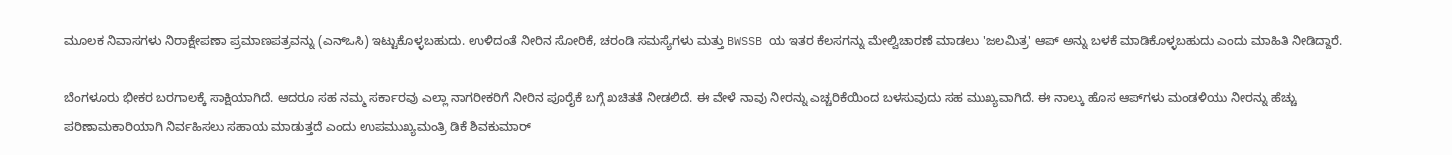ಮೂಲಕ ನಿವಾಸಗಳು ನಿರಾಕ್ಷೇಪಣಾ ಪ್ರಮಾಣಪತ್ರವನ್ನು (ಎನ್‌ಒಸಿ) ಇಟ್ಟುಕೊಳ್ಳಬಹುದು. ಉಳಿದಂತೆ ನೀರಿನ ಸೋರಿಕೆ, ಚರಂಡಿ ಸಮಸ್ಯೆಗಳು ಮತ್ತು BWSSB ಯ ಇತರ ಕೆಲಸಗನ್ನು ಮೇಲ್ವಿಚಾರಣೆ ಮಾಡಲು 'ಜಲಮಿತ್ರ' ಆಪ್‌ ಅನ್ನು ಬಳಕೆ ಮಾಡಿಕೊಳ್ಳಬಹುದು ಎಂದು ಮಾಹಿತಿ ನೀಡಿದ್ದಾರೆ.

ಬೆಂಗಳೂರು ಭೀಕರ ಬರಗಾಲಕ್ಕೆ ಸಾಕ್ಷಿಯಾಗಿದೆ. ಆದರೂ ಸಹ ನಮ್ಮ ಸರ್ಕಾರವು ಎಲ್ಲಾ ನಾಗರೀಕರಿಗೆ ನೀರಿನ ಪೂರೈಕೆ ಬಗ್ಗೆ ಖಚಿತತೆ ನೀಡಲಿದೆ. ಈ ವೇಳೆ ನಾವು ನೀರನ್ನು ಎಚ್ಚರಿಕೆಯಿಂದ ಬಳಸುವುದು ಸಹ ಮುಖ್ಯವಾಗಿದೆ. ಈ ನಾಲ್ಕು ಹೊಸ ಆಪ್‌ಗಳು ಮಂಡಳಿಯು ನೀರನ್ನು ಹೆಚ್ಚು ಪರಿಣಾಮಕಾರಿಯಾಗಿ ನಿರ್ವಹಿಸಲು ಸಹಾಯ ಮಾಡುತ್ತದೆ ಎಂದು ಉಪಮುಖ್ಯಮಂತ್ರಿ ಡಿಕೆ ಶಿವಕುಮಾರ್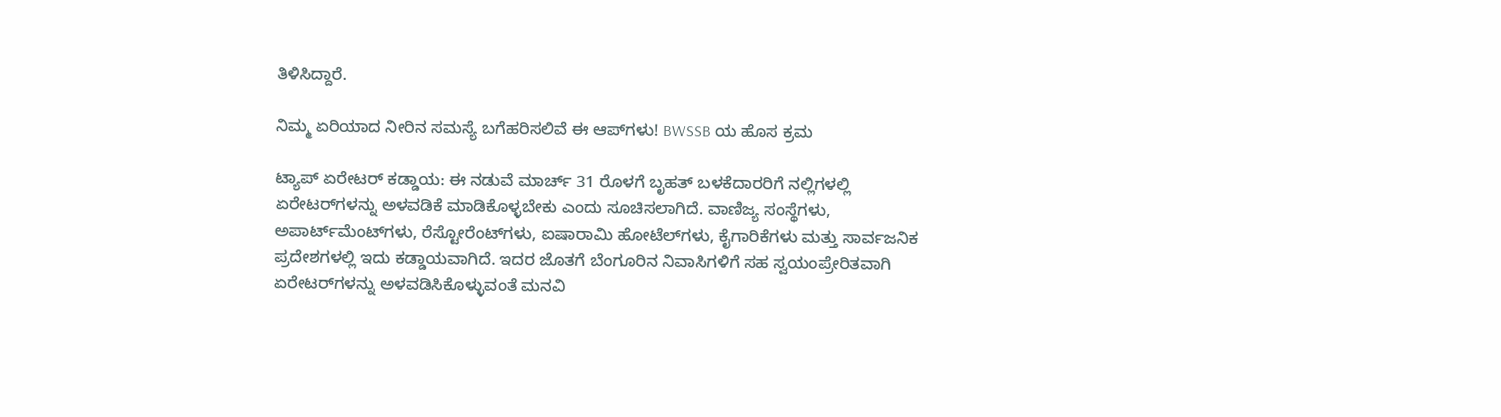ತಿಳಿಸಿದ್ದಾರೆ.

ನಿಮ್ಮ ಏರಿಯಾದ ನೀರಿನ ಸಮಸ್ಯೆ ಬಗೆಹರಿಸಲಿವೆ ಈ ಆಪ್‌ಗಳು! BWSSB ಯ ಹೊಸ ಕ್ರಮ

ಟ್ಯಾಪ್ ಏರೇಟರ್ ಕಡ್ಡಾಯ: ಈ ನಡುವೆ ಮಾರ್ಚ್ 31 ರೊಳಗೆ ಬೃಹತ್ ಬಳಕೆದಾರರಿಗೆ ನಲ್ಲಿಗಳಲ್ಲಿ ಏರೇಟರ್‌ಗಳನ್ನು ಅಳವಡಿಕೆ ಮಾಡಿಕೊಳ್ಳಬೇಕು ಎಂದು ಸೂಚಿಸಲಾಗಿದೆ. ವಾಣಿಜ್ಯ ಸಂಸ್ಥೆಗಳು, ಅಪಾರ್ಟ್‌ಮೆಂಟ್‌ಗಳು, ರೆಸ್ಟೋರೆಂಟ್‌ಗಳು, ಐಷಾರಾಮಿ ಹೋಟೆಲ್‌ಗಳು, ಕೈಗಾರಿಕೆಗಳು ಮತ್ತು ಸಾರ್ವಜನಿಕ ಪ್ರದೇಶಗಳಲ್ಲಿ ಇದು ಕಡ್ಡಾಯವಾಗಿದೆ. ಇದರ ಜೊತಗೆ ಬೆಂಗೂರಿನ ನಿವಾಸಿಗಳಿಗೆ ಸಹ ಸ್ವಯಂಪ್ರೇರಿತವಾಗಿ ಏರೇಟರ್‌ಗಳನ್ನು ಅಳವಡಿಸಿಕೊಳ್ಳುವಂತೆ ಮನವಿ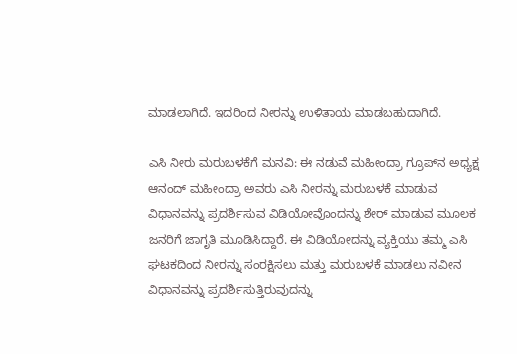ಮಾಡಲಾಗಿದೆ. ಇದರಿಂದ ನೀರನ್ನು ಉಳಿತಾಯ ಮಾಡಬಹುದಾಗಿದೆ.

ಎಸಿ ನೀರು ಮರುಬಳಕೆಗೆ ಮನವಿ: ಈ ನಡುವೆ ಮಹೀಂದ್ರಾ ಗ್ರೂಪ್‌ನ ಅಧ್ಯಕ್ಷ ಆನಂದ್ ಮಹೀಂದ್ರಾ ಅವರು ಎಸಿ ನೀರನ್ನು ಮರುಬಳಕೆ ಮಾಡುವ ವಿಧಾನವನ್ನು ಪ್ರದರ್ಶಿಸುವ ವಿಡಿಯೋವೊಂದನ್ನು ಶೇರ್‌ ಮಾಡುವ ಮೂಲಕ ಜನರಿಗೆ ಜಾಗೃತಿ ಮೂಡಿಸಿದ್ದಾರೆ. ಈ ವಿಡಿಯೋದನ್ನು ವ್ಯಕ್ತಿಯು ತಮ್ಮ ಎಸಿ ಘಟಕದಿಂದ ನೀರನ್ನು ಸಂರಕ್ಷಿಸಲು ಮತ್ತು ಮರುಬಳಕೆ ಮಾಡಲು ನವೀನ ವಿಧಾನವನ್ನು ಪ್ರದರ್ಶಿಸುತ್ತಿರುವುದನ್ನು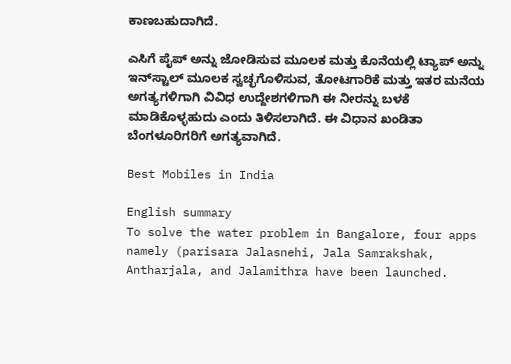ಕಾಣಬಹುದಾಗಿದೆ.

ಎಸಿಗೆ ಪೈಪ್ ಅನ್ನು ಜೋಡಿಸುವ ಮೂಲಕ ಮತ್ತು ಕೊನೆಯಲ್ಲಿ ಟ್ಯಾಪ್ ಅನ್ನು ಇನ್‌ಸ್ಟಾಲ್‌ ಮೂಲಕ ಸ್ವಚ್ಛಗೊಳಿಸುವ, ತೋಟಗಾರಿಕೆ ಮತ್ತು ಇತರ ಮನೆಯ ಅಗತ್ಯಗಳಿಗಾಗಿ ವಿವಿಧ ಉದ್ದೇಶಗಳಿಗಾಗಿ ಈ ನೀರನ್ನು ಬಳಕೆ ಮಾಡಿಕೊಳ್ಳಹುದು ಎಂದು ತಿಳಿಸಲಾಗಿದೆ. ಈ ವಿಧಾನ ಖಂಡಿತಾ ಬೆಂಗಳೂರಿಗರಿಗೆ ಅಗತ್ಯವಾಗಿದೆ.

Best Mobiles in India

English summary
To solve the water problem in Bangalore, four apps namely (parisara Jalasnehi, Jala Samrakshak, Antharjala, and Jalamithra have been launched.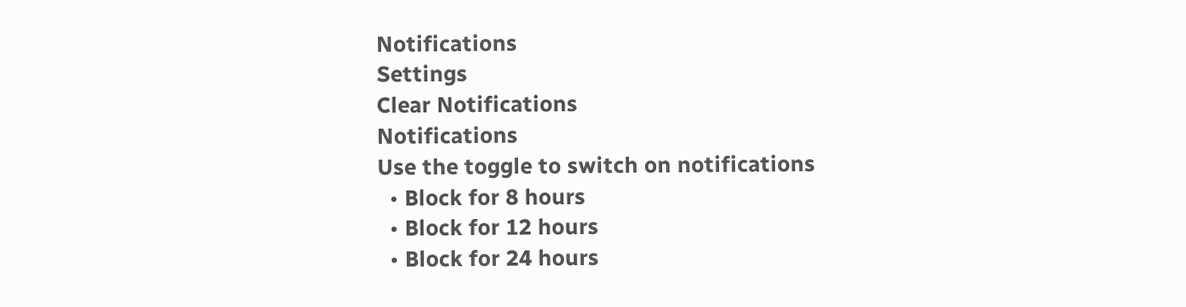Notifications
Settings
Clear Notifications
Notifications
Use the toggle to switch on notifications
  • Block for 8 hours
  • Block for 12 hours
  • Block for 24 hours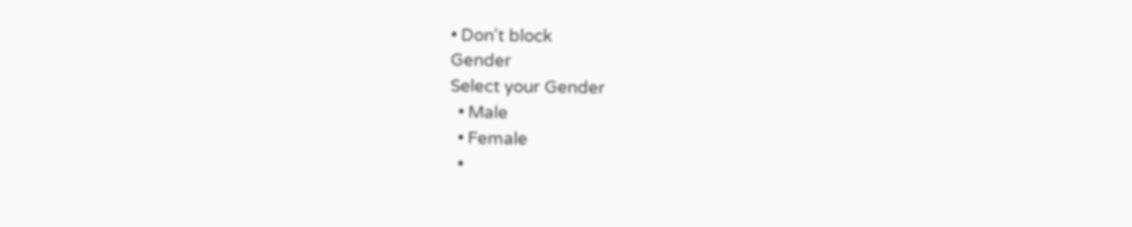• Don't block
Gender
Select your Gender
  • Male
  • Female
  •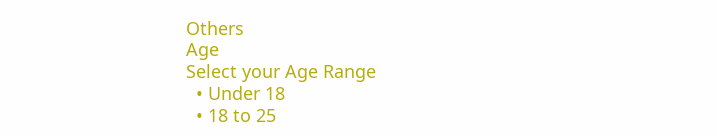Others
Age
Select your Age Range
  • Under 18
  • 18 to 25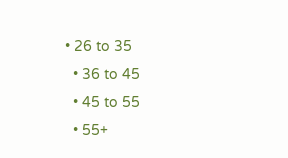• 26 to 35
  • 36 to 45
  • 45 to 55
  • 55+